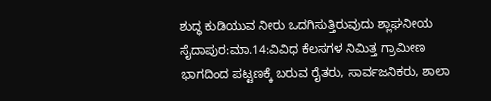ಶುದ್ಧ ಕುಡಿಯುವ ನೀರು ಒದಗಿಸುತ್ತಿರುವುದು ಶ್ಲಾಘನೀಯ
ಸೈದಾಪುರ:ಮಾ.14:ವಿವಿಧ ಕೆಲಸಗಳ ನಿಮಿತ್ತ ಗ್ರಾಮೀಣ ಭಾಗದಿಂದ ಪಟ್ಟಣಕ್ಕೆ ಬರುವ ರೈತರು, ಸಾರ್ವಜನಿಕರು, ಶಾಲಾ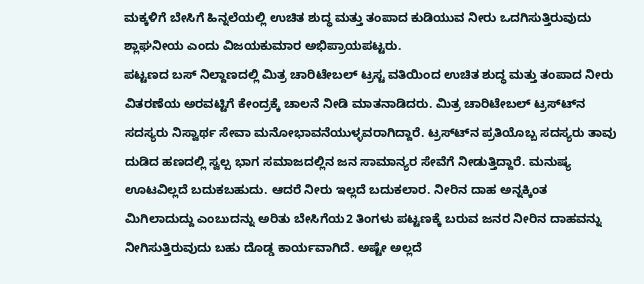ಮಕ್ಕಳಿಗೆ ಬೇಸಿಗೆ ಹಿನ್ನಲೆಯಲ್ಲಿ ಉಚಿತ ಶುದ್ಧ ಮತ್ತು ತಂಪಾದ ಕುಡಿಯುವ ನೀರು ಒದಗಿಸುತ್ತಿರುವುದು ಶ್ಲಾಘನೀಯ ಎಂದು ವಿಜಯಕುಮಾರ ಅಭಿಪ್ರಾಯಪಟ್ಟರು.
ಪಟ್ಟಣದ ಬಸ್ ನಿಲ್ದಾಣದಲ್ಲಿ ಮಿತ್ರ ಚಾರಿಟೇಬಲ್ ಟ್ರಸ್ಟ ವತಿಯಿಂದ ಉಚಿತ ಶುದ್ಧ ಮತ್ತು ತಂಪಾದ ನೀರು ವಿತರಣೆಯ ಅರವಟ್ಟಿಗೆ ಕೇಂದ್ರಕ್ಕೆ ಚಾಲನೆ ನೀಡಿ ಮಾತನಾಡಿದರು. ಮಿತ್ರ ಚಾರಿಟೇಬಲ್ ಟ್ರಸ್ಟ್‍ನ ಸದಸ್ಯರು ನಿಸ್ವಾರ್ಥ ಸೇವಾ ಮನೋಭಾವನೆಯುಳ್ಳವರಾಗಿದ್ದಾರೆ. ಟ್ರಸ್ಟ್‍ನ ಪ್ರತಿಯೊಬ್ಬ ಸದಸ್ಯರು ತಾವು ದುಡಿದ ಹಣದಲ್ಲಿ ಸ್ವಲ್ಪ ಭಾಗ ಸಮಾಜದಲ್ಲಿನ ಜನ ಸಾಮಾನ್ಯರ ಸೇವೆಗೆ ನೀಡುತ್ತಿದ್ದಾರೆ. ಮನುಷ್ಯ ಊಟವಿಲ್ಲದೆ ಬದುಕಬಹುದು. ಆದರೆ ನೀರು ಇಲ್ಲದೆ ಬದುಕಲಾರ. ನೀರಿನ ದಾಹ ಅನ್ನಕ್ಕಿಂತ ಮಿಗಿಲಾದುದ್ದು ಎಂಬುದನ್ನು ಅರಿತು ಬೇಸಿಗೆಯ2 ತಿಂಗಳು ಪಟ್ಟಣಕ್ಕೆ ಬರುವ ಜನರ ನೀರಿನ ದಾಹವನ್ನು ನೀಗಿಸುತ್ತಿರುವುದು ಬಹು ದೊಡ್ಡ ಕಾರ್ಯವಾಗಿದೆ. ಅಷ್ಟೇ ಅಲ್ಲದೆ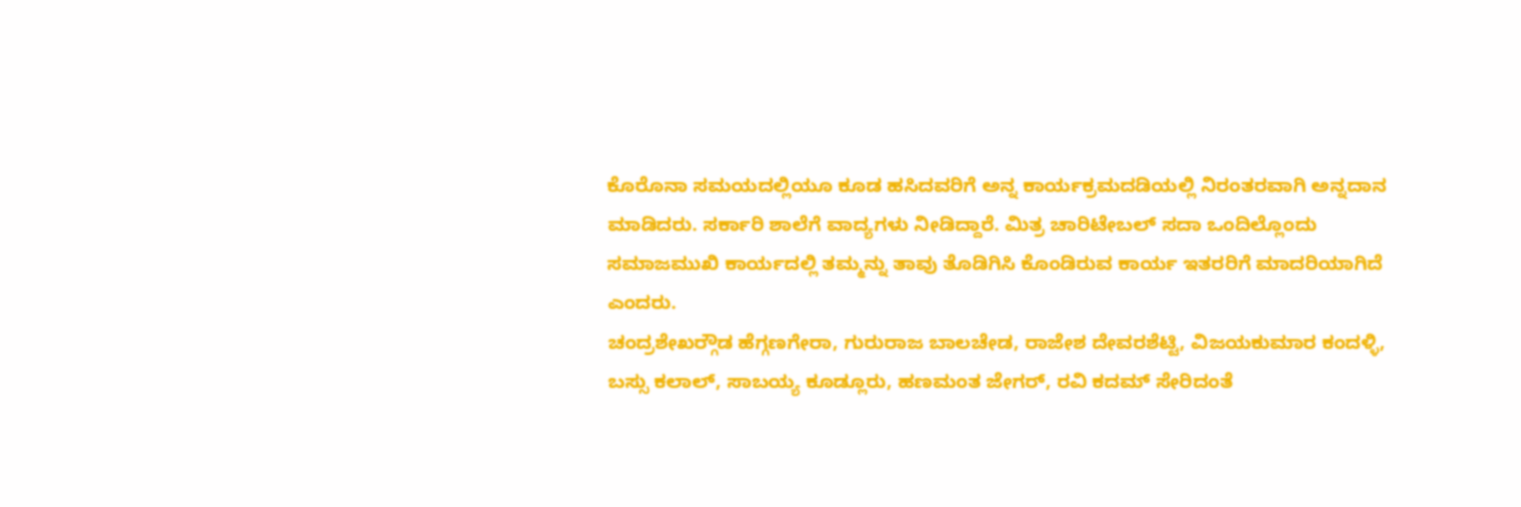ಕೊರೊನಾ ಸಮಯದಲ್ಲಿಯೂ ಕೂಡ ಹಸಿದವರಿಗೆ ಅನ್ನ ಕಾರ್ಯಕ್ರಮದಡಿಯಲ್ಲಿ ನಿರಂತರವಾಗಿ ಅನ್ನದಾನ ಮಾಡಿದರು. ಸರ್ಕಾರಿ ಶಾಲೆಗೆ ವಾದ್ಯಗಳು ನೀಡಿದ್ದಾರೆ. ಮಿತ್ರ ಚಾರಿಟೇಬಲ್ ಸದಾ ಒಂದಿಲ್ಲೊಂದು ಸಮಾಜಮುಖಿ ಕಾರ್ಯದಲ್ಲಿ ತಮ್ಮನ್ನು ತಾವು ತೊಡಿಗಿಸಿ ಕೊಂಡಿರುವ ಕಾರ್ಯ ಇತರರಿಗೆ ಮಾದರಿಯಾಗಿದೆ ಎಂದರು.
ಚಂದ್ರಶೇಖರ್‍ಗೌಡ ಹೆಗ್ಗಣಗೇರಾ, ಗುರುರಾಜ ಬಾಲಚೇಡ, ರಾಜೇಶ ದೇವರಶೆಟ್ಟಿ, ವಿಜಯಕುಮಾರ ಕಂದಳ್ಳಿ, ಬಸ್ಸು ಕಲಾಲ್, ಸಾಬಯ್ಯ ಕೂಡ್ಲೂರು, ಹಣಮಂತ ಜೇಗರ್, ರವಿ ಕದಮ್ ಸೇರಿದಂತೆ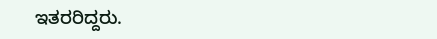ಇತರರಿದ್ದರು.